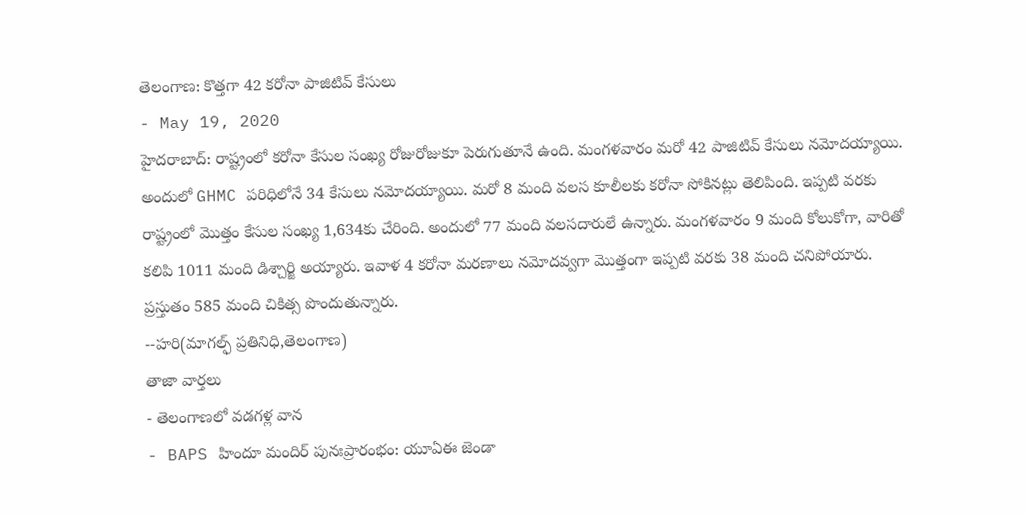తెలంగాణ: కొత్తగా 42 కరోనా పాజిటివ్ కేసులు
- May 19, 2020
హైదరాబాద్: రాష్ట్రంలో కరోనా కేసుల సంఖ్య రోజురోజుకూ పెరుగుతూనే ఉంది. మంగళవారం మరో 42 పాజిటివ్ కేసులు నమోదయ్యాయి. అందులో GHMC పరిధిలోనే 34 కేసులు నమోదయ్యాయి. మరో 8 మంది వలస కూలీలకు కరోనా సోకినట్లు తెలిపింది. ఇప్పటి వరకు రాష్ట్రంలో మొత్తం కేసుల సంఖ్య 1,634కు చేరింది. అందులో 77 మంది వలసదారులే ఉన్నారు. మంగళవారం 9 మంది కోలుకోగా, వారితో కలిపి 1011 మంది డిశ్చార్జి అయ్యారు. ఇవాళ 4 కరోనా మరణాలు నమోదవ్వగా మొత్తంగా ఇప్పటి వరకు 38 మంది చనిపోయారు. ప్రస్తుతం 585 మంది చికిత్స పొందుతున్నారు.
--హరి(మాగల్ఫ్ ప్రతినిధి,తెలంగాణ)
తాజా వార్తలు
- తెలంగాణలో వడగళ్ల వాన
- BAPS హిందూ మందిర్ పునఃప్రారంభం: యూఏఈ జెండా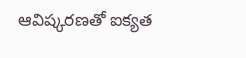ఆవిష్కరణతో ఐక్యత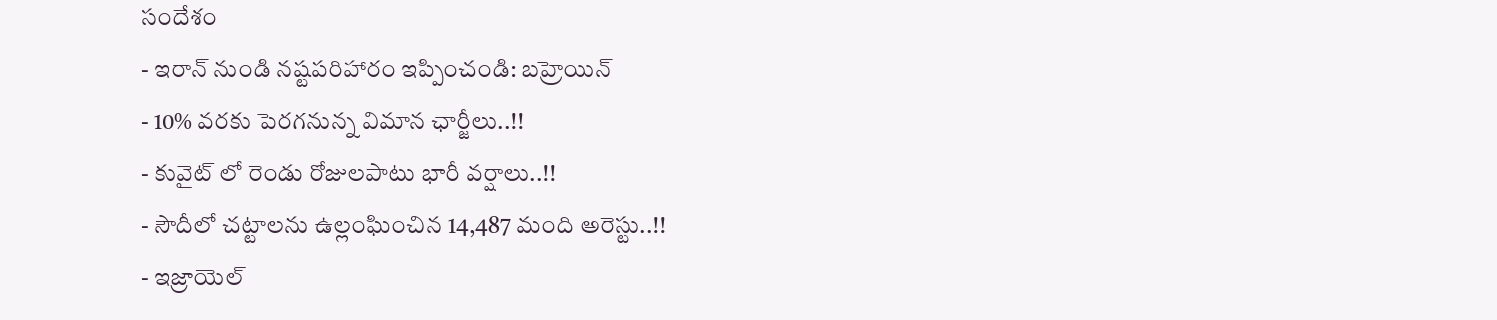సందేశం
- ఇరాన్ నుండి నష్టపరిహారం ఇప్పించండి: బహ్రెయిన్
- 10% వరకు పెరగనున్న విమాన ఛార్జీలు..!!
- కువైట్ లో రెండు రోజులపాటు భారీ వర్షాలు..!!
- సౌదీలో చట్టాలను ఉల్లంఘించిన 14,487 మంది అరెస్టు..!!
- ఇజ్రాయెల్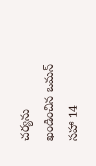చర్యను ఖండించిన ఒమన్ సహా 14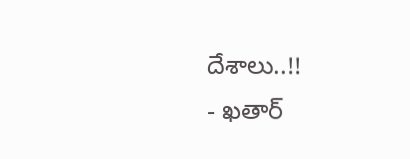దేశాలు..!!
- ఖతార్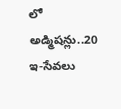లో అడ్మిషన్లు..20 ఇ-సేవలు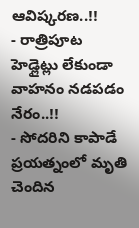ఆవిష్కరణ..!!
- రాత్రిపూట హెడ్లైట్లు లేకుండా వాహనం నడపడం నేరం..!!
- సోదరిని కాపాడే ప్రయత్నంలో మృతి చెందిన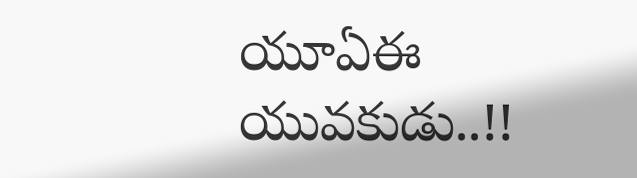యూఏఈ యువకుడు..!!